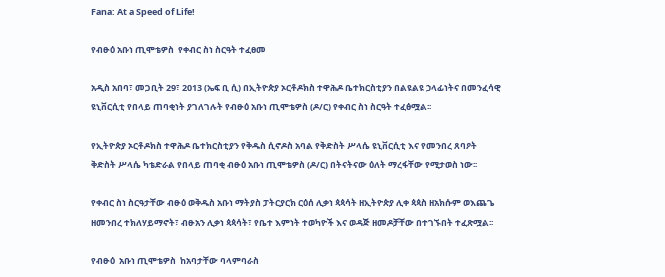Fana: At a Speed of Life!

የብፁዕ አቡነ ጢሞቴዎስ  የቀብር ስነ ስርዓት ተፈፀመ

አዲስ አበባ፣ መጋቢት 29፣ 2013 (ኤፍ ቢ ሲ) በኢትዮጵያ ኦርቶዶክስ ተዋሕዶ ቤተክርስቲያን በልዩልዩ ኃላፊነትና በመንፈሳዊ ዩኒቨርሲቲ የበላይ ጠባቂነት ያገለገሉት የብፁዕ አቡነ ጢሞቴዎስ (ዶ/ር) የቀብር ስነ ስርዓት ተፈፅሟል፡፡

የኢትዮጵያ ኦርቶዶክስ ተዋሕዶ ቤተክርስቲያን የቅዱስ ሲኖዶስ አባል የቅድስት ሥላሴ ዩኒቨርሲቲ እና የመንበረ ጸባዖት ቅድስት ሥላሴ ካቴድራል የበላይ ጠባቂ ብፁዕ አቡነ ጢሞቴዎስ (ዶ/ር) በትናትናው ዕለት ማረፋቸው የሚታወስ ነው፡፡

የቀብር ስነ ስርዓታቸው ብፁዕ ወቅዱስ አቡነ ማትያስ ፓትርያርክ ርዕሰ ሊቃነ ጳጳሳት ዘኢትዮጵያ ሊቀ ጳጳስ ዘአክሱም ወእጨጌ ዘመንበረ ተክለሃይማኖት፣ ብፁአን ሊቃነ ጳጳሳት፣ የቤተ እምነት ተወካዮች እና ወዳጅ ዘመዶቻቸው በተገኙበት ተፈጽሟል፡፡

የብፁዕ  አቡነ ጢሞቴዎስ  ከአባታቸው ባላምባራስ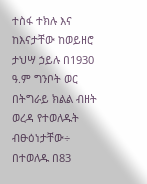ተስፋ ተክሉ እና ከእናታቸው ከወይዘሮ ታህሣ ኃይሉ በ1930 ዓ.ም ግንቦት ወር በትግራይ ክልል ብዘት ወረዳ የተወለዱት ብፁዕነታቸው÷ በተወለዱ በ83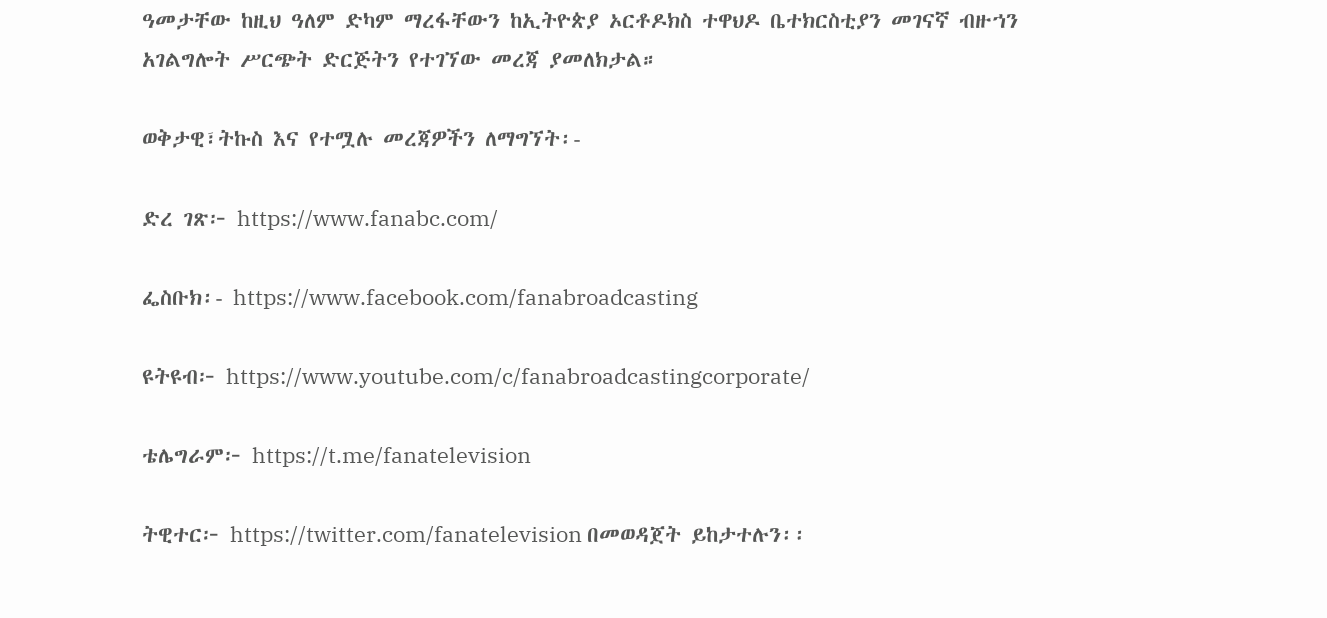ዓመታቸው ከዚህ ዓለም ድካም ማረፋቸውን ከኢትዮጵያ ኦርቶዶክስ ተዋህዶ ቤተክርስቲያን መገናኛ ብዙኀን አገልግሎት ሥርጭት ድርጅትን የተገኘው መረጃ ያመለክታል።

ወቅታዊ፣ትኩስ እና የተሟሉ መረጃዎችን ለማግኘት፡-

ድረ ገጽ፦ https://www.fanabc.com/

ፌስቡክ፡- https://www.facebook.com/fanabroadcasting

ዩትዩብ፦ https://www.youtube.com/c/fanabroadcastingcorporate/

ቴሌግራም፦ https://t.me/fanatelevision

ትዊተር፦ https://twitter.com/fanatelevision በመወዳጀት ይከታተሉን፡፡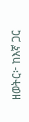ዘወትር፦ ከእኛ ጋር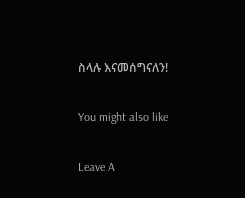ስላሉ እናመሰግናለን!

You might also like

Leave A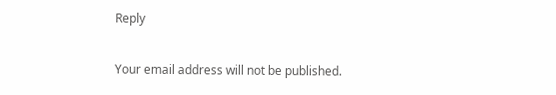Reply

Your email address will not be published.